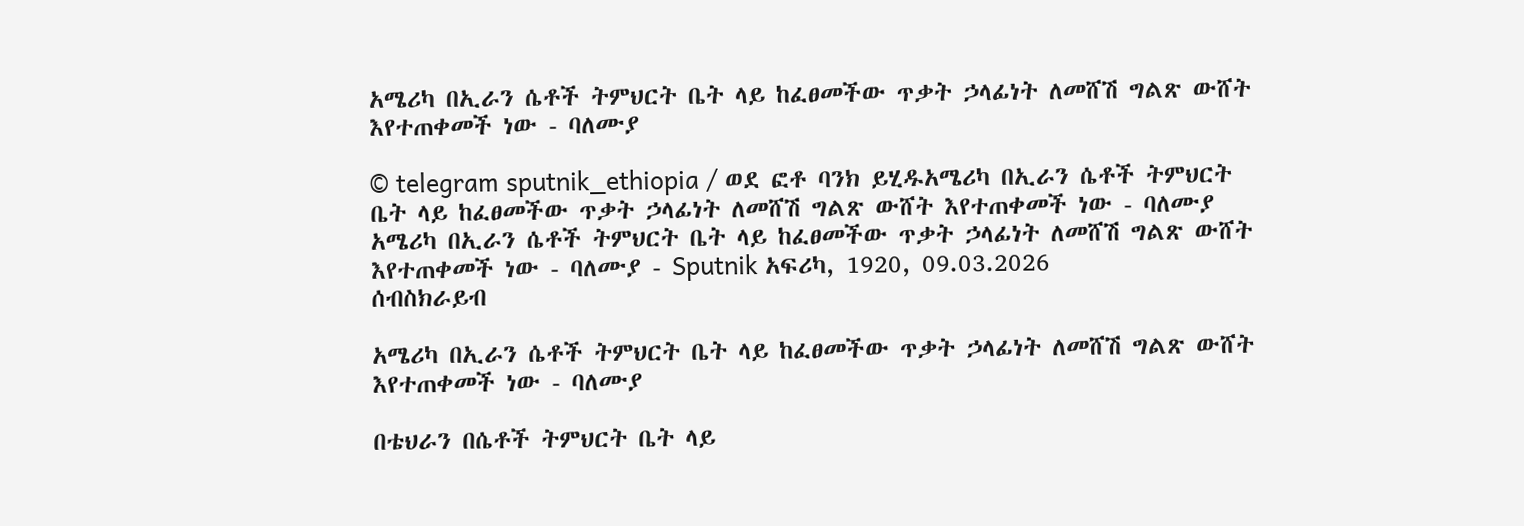አሜሪካ በኢራን ሴቶች ትምህርት ቤት ላይ ከፈፀመችው ጥቃት ኃላፊነት ለመሸሽ ግልጽ ውሸት እየተጠቀመች ነው - ባለሙያ

© telegram sputnik_ethiopia / ወደ ፎቶ ባንክ ይሂዱአሜሪካ በኢራን ሴቶች ትምህርት ቤት ላይ ከፈፀመችው ጥቃት ኃላፊነት ለመሸሽ ግልጽ ውሸት እየተጠቀመች ነው - ባለሙያ
አሜሪካ በኢራን ሴቶች ትምህርት ቤት ላይ ከፈፀመችው ጥቃት ኃላፊነት ለመሸሽ ግልጽ ውሸት እየተጠቀመች ነው - ባለሙያ - Sputnik አፍሪካ, 1920, 09.03.2026
ሰብስክራይብ

አሜሪካ በኢራን ሴቶች ትምህርት ቤት ላይ ከፈፀመችው ጥቃት ኃላፊነት ለመሸሽ ግልጽ ውሸት እየተጠቀመች ነው - ባለሙያ

በቴህራን በሴቶች ትምህርት ቤት ላይ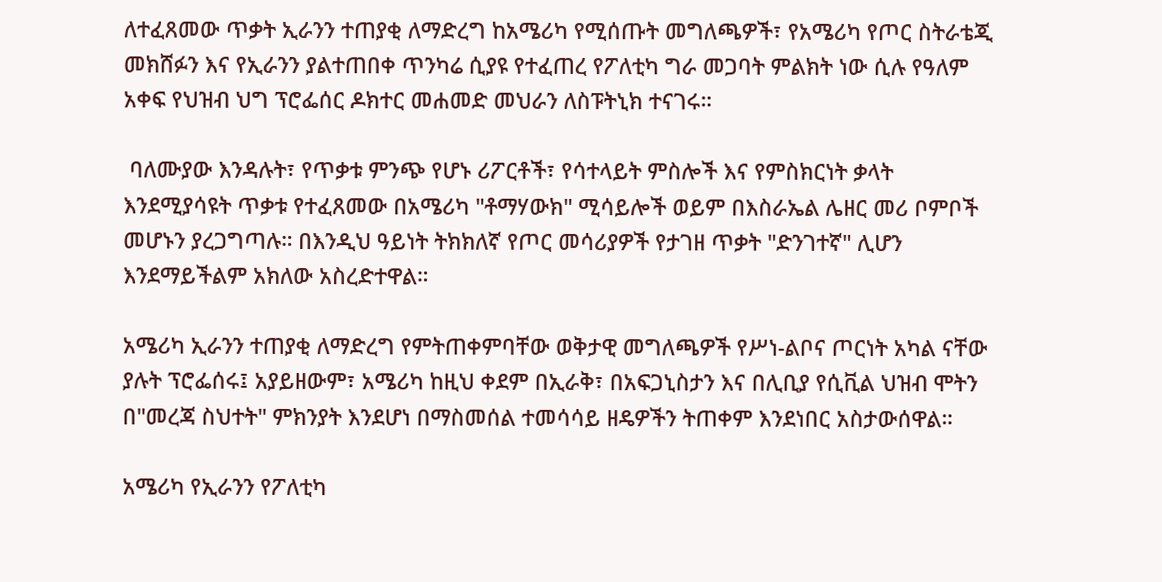ለተፈጸመው ጥቃት ኢራንን ተጠያቂ ለማድረግ ከአሜሪካ የሚሰጡት መግለጫዎች፣ የአሜሪካ የጦር ስትራቴጂ መክሸፉን እና የኢራንን ያልተጠበቀ ጥንካሬ ሲያዩ የተፈጠረ የፖለቲካ ግራ መጋባት ምልክት ነው ሲሉ የዓለም አቀፍ የህዝብ ህግ ፕሮፌሰር ዶክተር መሐመድ መህራን ለስፑትኒክ ተናገሩ።

 ባለሙያው እንዳሉት፣ የጥቃቱ ምንጭ የሆኑ ሪፖርቶች፣ የሳተላይት ምስሎች እና የምስክርነት ቃላት እንደሚያሳዩት ጥቃቱ የተፈጸመው በአሜሪካ "ቶማሃውክ" ሚሳይሎች ወይም በእስራኤል ሌዘር መሪ ቦምቦች መሆኑን ያረጋግጣሉ። በእንዲህ ዓይነት ትክክለኛ የጦር መሳሪያዎች የታገዘ ጥቃት "ድንገተኛ" ሊሆን እንደማይችልም አክለው አስረድተዋል።

አሜሪካ ኢራንን ተጠያቂ ለማድረግ የምትጠቀምባቸው ወቅታዊ መግለጫዎች የሥነ-ልቦና ጦርነት አካል ናቸው ያሉት ፕሮፌሰሩ፤ አያይዘውም፣ አሜሪካ ከዚህ ቀደም በኢራቅ፣ በአፍጋኒስታን እና በሊቢያ የሲቪል ህዝብ ሞትን በ"መረጃ ስህተት" ምክንያት እንደሆነ በማስመሰል ተመሳሳይ ዘዴዎችን ትጠቀም እንደነበር አስታውሰዋል።

አሜሪካ የኢራንን የፖለቲካ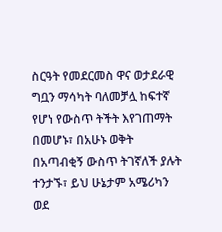ስርዓት የመደርመስ ዋና ወታደራዊ ግቧን ማሳካት ባለመቻሏ ከፍተኛ የሆነ የውስጥ ትችት እየገጠማት በመሆኑ፣ በአሁኑ ወቅት በአጣብቂኝ ውስጥ ትገኛለች ያሉት ተንታኙ፣ ይህ ሁኔታም አሜሪካን ወደ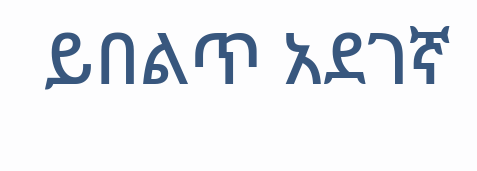ይበልጥ አደገኛ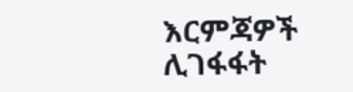እርምጃዎች ሊገፋፋት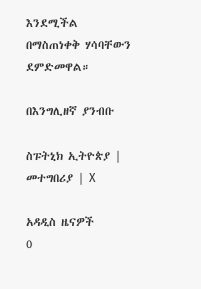እንደሚችል በማስጠነቀቅ ሃሳባቸውን ደምድመዋል።

በእንግሊዘኛ ያንብቡ

ስፑትኒክ ኢትዮጵያ | መተግበሪያ | X

አዳዲስ ዜናዎች
0